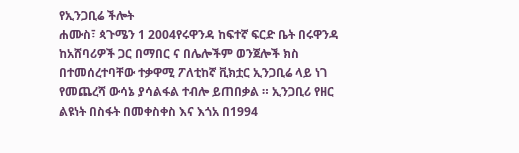የኢንጋቢሬ ችሎት
ሐሙስ፣ ጳጉሜን 1 2004የሩዋንዳ ከፍተኛ ፍርድ ቤት በሩዋንዳ ከአሸባሪዎች ጋር በማበር ና በሌሎችም ወንጀሎች ክስ በተመሰረተባቸው ተቃዋሚ ፖለቲከኛ ቪክቷር ኢንጋቢሬ ላይ ነገ የመጨረሻ ውሳኔ ያሳልፋል ተብሎ ይጠበቃል ። ኢንጋቢሪ የዘር ልዩነት በስፋት በመቀስቀስ እና እጎአ በ1994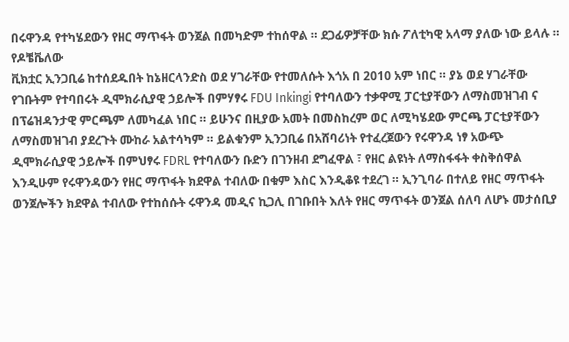በሩዋንዳ የተካሄደውን የዘር ማጥፋት ወንጀል በመካድም ተከሰዋል ። ደጋፊዎቻቸው ክሱ ፖለቲካዊ አላማ ያለው ነው ይላሉ ። የዶቼቬለው
ቪክቷር ኢንጋቢሬ ከተሰደዱበት ከኔዘርላንድስ ወደ ሃገራቸው የተመለሱት እጎአ በ 2010 አም ነበር ። ያኔ ወደ ሃገራቸው የገቡትም የተባበሩት ዲሞክራሲያዊ ኃይሎች በምሃፃሩ FDU Inkingi የተባለውን ተቃዋሚ ፓርቲያቸውን ለማስመዝገብ ና በፕሬዝዳንታዊ ምርጫም ለመካፈል ነበር ። ይሁንና በዚያው አመት በመስከረም ወር ለሚካሄደው ምርጫ ፓርቲያቸውን ለማስመዝገብ ያደረጉት ሙከራ አልተሳካም ። ይልቁንም ኢንጋቢሬ በአሸባሪነት የተፈረጀውን የሩዋንዳ ነፃ አውጭ ዲሞክራሲያዊ ኃይሎች በምህፃሩ FDRL የተባለውን ቡድን በገንዘብ ደግፈዋል ፣ የዘር ልዩነት ለማስፋፋት ቀስቅሰዋል እንዲሁም የሩዋንዳውን የዘር ማጥፋት ክደዋል ተብለው በቁም እስር እንዲቆዩ ተደረገ ። ኢንጊባራ በተለይ የዘር ማጥፋት ወንጀሎችን ክደዋል ተብለው የተከሰሱት ሩዋንዳ መዲና ኪጋሊ በገቡበት እለት የዘር ማጥፋት ወንጀል ሰለባ ለሆኑ መታሰቢያ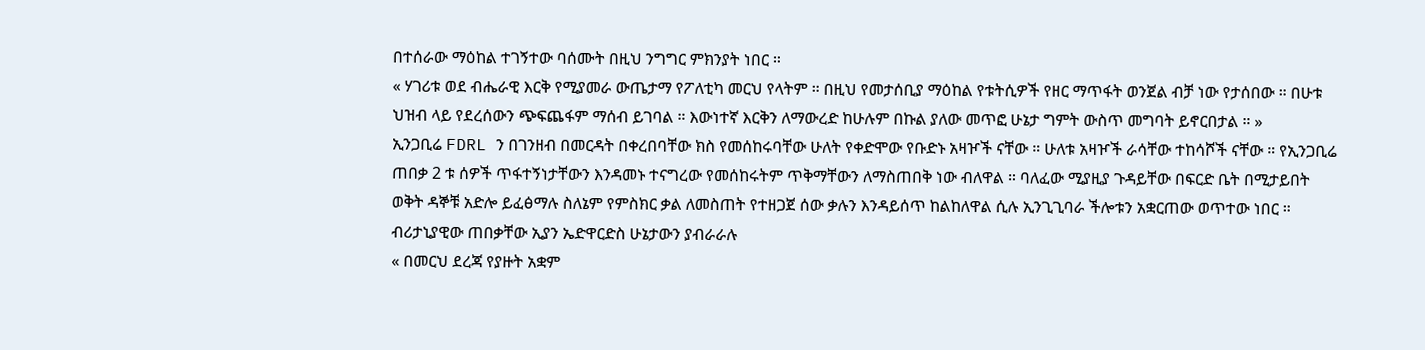በተሰራው ማዕከል ተገኝተው ባሰሙት በዚህ ንግግር ምክንያት ነበር ።
« ሃገሪቱ ወደ ብሔራዊ እርቅ የሚያመራ ውጤታማ የፖለቲካ መርህ የላትም ። በዚህ የመታሰቢያ ማዕከል የቱትሲዎች የዘር ማጥፋት ወንጀል ብቻ ነው የታሰበው ። በሁቱ ህዝብ ላይ የደረሰውን ጭፍጨፋም ማሰብ ይገባል ። እውነተኛ እርቅን ለማውረድ ከሁሉም በኩል ያለው መጥፎ ሁኔታ ግምት ውስጥ መግባት ይኖርበታል ። »
ኢንጋቢሬ FDRL ን በገንዘብ በመርዳት በቀረበባቸው ክስ የመሰከሩባቸው ሁለት የቀድሞው የቡድኑ አዛዦች ናቸው ። ሁለቱ አዛዦች ራሳቸው ተከሳሾች ናቸው ። የኢንጋቢሬ ጠበቃ 2 ቱ ሰዎች ጥፋተኝነታቸውን እንዳመኑ ተናግረው የመሰከሩትም ጥቅማቸውን ለማስጠበቅ ነው ብለዋል ። ባለፈው ሚያዚያ ጉዳይቸው በፍርድ ቤት በሚታይበት ወቅት ዳኞቹ አድሎ ይፈፅማሉ ስለኔም የምስክር ቃል ለመስጠት የተዘጋጀ ሰው ቃሉን እንዳይሰጥ ከልከለዋል ሲሉ ኢንጊጊባራ ችሎቱን አቋርጠው ወጥተው ነበር ። ብሪታኒያዊው ጠበቃቸው ኢያን ኤድዋርድስ ሁኔታውን ያብራራሉ
« በመርህ ደረጃ የያዙት አቋም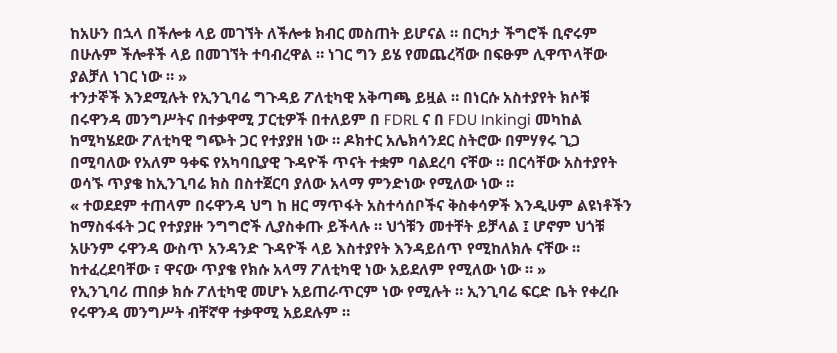ከአሁን በኋላ በችሎቱ ላይ መገኘት ለችሎቱ ክብር መስጠት ይሆናል ። በርካታ ችግሮች ቢኖሩም በሁሉም ችሎቶች ላይ በመገኘት ተባብረዋል ። ነገር ግን ይሄ የመጨረሻው በፍፁም ሊዋጥላቸው ያልቻለ ነገር ነው ። »
ተንታኞች እንደሚሉት የኢንጊባሬ ግጉዳይ ፖለቲካዊ አቅጣጫ ይዟል ። በነርሱ አስተያየት ክሶቹ በሩዋንዳ መንግሥትና በተቃዋሚ ፓርቲዎች በተለይም በ FDRL ና በ FDU Inkingi መካከል ከሚካሄደው ፖለቲካዊ ግጭት ጋር የተያያዘ ነው ። ዶክተር አሌክሳንደር ስትሮው በምሃፃሩ ጊጋ በሚባለው የአለም ዓቀፍ የአካባቢያዊ ጉዳዮች ጥናት ተቋም ባልደረባ ናቸው ። በርሳቸው አስተያየት ወሳኙ ጥያቄ ከኢንጊባሬ ክስ በስተጀርባ ያለው አላማ ምንድነው የሚለው ነው ።
« ተወደደም ተጠላም በሩዋንዳ ህግ ከ ዘር ማጥፋት አስተሳሰቦችና ቅስቀሳዎች እንዲሁም ልዩነቶችን ከማስፋፋት ጋር የተያያዙ ንግግሮች ሊያስቀጡ ይችላሉ ። ህጎቹን መተቸት ይቻላል ፤ ሆኖም ህጎቹ አሁንም ሩዋንዳ ውስጥ አንዳንድ ጉዳዮች ላይ እስተያየት እንዳይሰጥ የሚከለክሉ ናቸው ። ከተፈረደባቸው ፣ ዋናው ጥያቄ የክሱ አላማ ፖለቲካዊ ነው አይደለም የሚለው ነው ። »
የኢንጊባሪ ጠበቃ ክሱ ፖለቲካዊ መሆኑ አይጠራጥርም ነው የሚሉት ። ኢንጊባሬ ፍርድ ቤት የቀረቡ የሩዋንዳ መንግሥት ብቸኛዋ ተቃዋሚ አይደሉም ።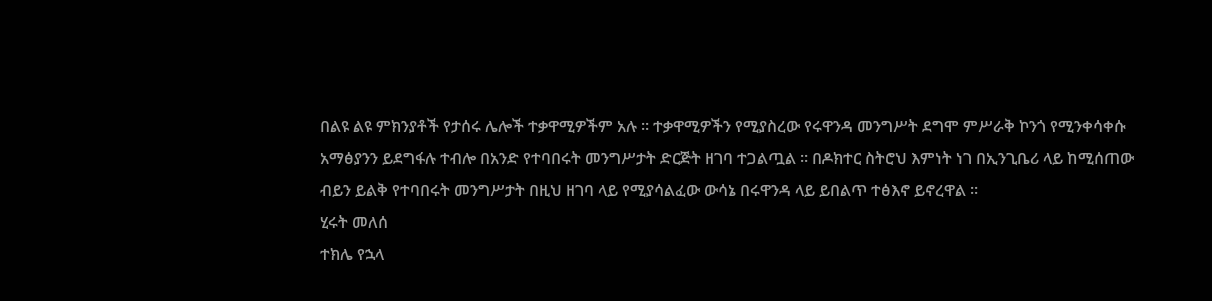በልዩ ልዩ ምክንያቶች የታሰሩ ሌሎች ተቃዋሚዎችም አሉ ። ተቃዋሚዎችን የሚያስረው የሩዋንዳ መንግሥት ደግሞ ምሥራቅ ኮንጎ የሚንቀሳቀሱ አማፅያንን ይደግፋሉ ተብሎ በአንድ የተባበሩት መንግሥታት ድርጅት ዘገባ ተጋልጧል ። በዶክተር ስትሮህ እምነት ነገ በኢንጊቤሪ ላይ ከሚሰጠው ብይን ይልቅ የተባበሩት መንግሥታት በዚህ ዘገባ ላይ የሚያሳልፈው ውሳኔ በሩዋንዳ ላይ ይበልጥ ተፅእኖ ይኖረዋል ።
ሂሩት መለሰ
ተክሌ የኋላ